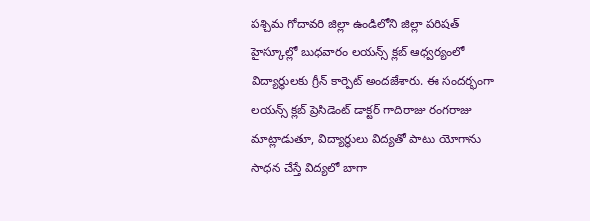పశ్చిమ గోదావరి జిల్లా ఉండిలోని జిల్లా పరిషత్ హైస్కూల్లో బుధవారం లయన్స్ క్లబ్ ఆధ్వర్యంలో విద్యార్థులకు గ్రీన్ కార్పెట్ అందజేశారు. ఈ సందర్భంగా లయన్స్ క్లబ్ ప్రెసిడెంట్ డాక్టర్ గాదిరాజు రంగరాజు మాట్లాడుతూ, విద్యార్థులు విద్యతో పాటు యోగాను సాధన చేస్తే విద్యలో బాగా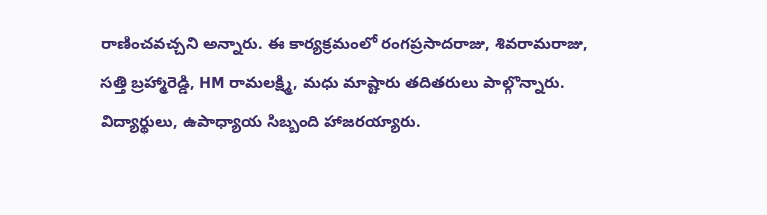రాణించవచ్చని అన్నారు. ఈ కార్యక్రమంలో రంగప్రసాదరాజు, శివరామరాజు, సత్తి బ్రహ్మారెడ్డి, HM రామలక్ష్మి, మధు మాష్టారు తదితరులు పాల్గొన్నారు. విద్యార్థులు, ఉపాధ్యాయ సిబ్బంది హాజరయ్యారు.